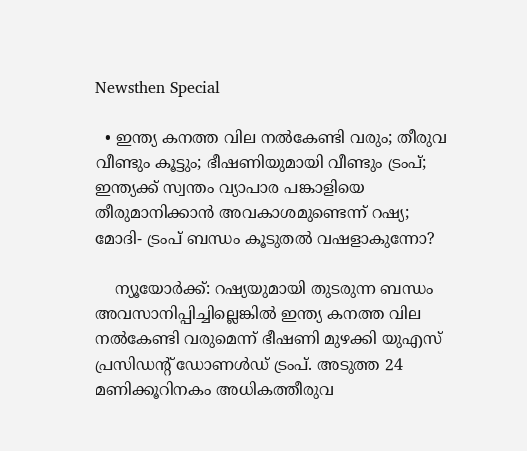Newsthen Special

  • ഇന്ത്യ കനത്ത വില നല്‍കേണ്ടി വരും; തീരുവ വീണ്ടും കൂട്ടും; ഭീഷണിയുമായി വീണ്ടും ട്രംപ്; ഇന്ത്യക്ക് സ്വന്തം വ്യാപാര പങ്കാളിയെ തീരുമാനിക്കാന്‍ അവകാശമുണ്ടെന്ന് റഷ്യ; മോദി- ട്രംപ് ബന്ധം കൂടുതല്‍ വഷളാകുന്നോ?

    ന്യൂയോര്‍ക്ക്: റഷ്യയുമായി തുടരുന്ന ബന്ധം അവസാനിപ്പിച്ചില്ലെങ്കില്‍ ഇന്ത്യ കനത്ത വില നല്‍കേണ്ടി വരുമെന്ന് ഭീഷണി മുഴക്കി യുഎസ് പ്രസിഡന്റ് ഡോണള്‍ഡ് ട്രംപ്. അടുത്ത 24 മണിക്കൂറിനകം അധികത്തീരുവ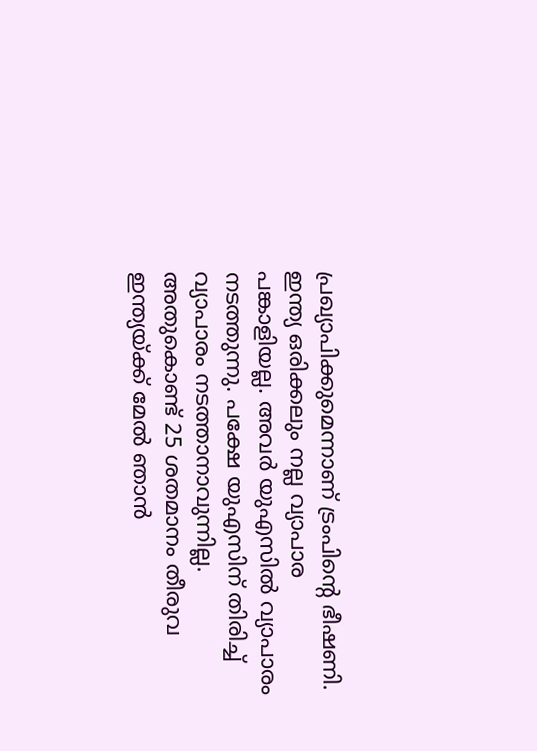പ്രഖ്യാപിക്കുമെന്നാണ് ട്രംപിന്റെ ഭീഷണി. ഇന്ത്യ ഒരിക്കലും നല്ല വ്യാപാര പങ്കാളിയല്ല. അവര്‍ യുഎസില്‍ വ്യാപാരം നടത്തുന്നു. പക്ഷേ യുഎസിന് തിരിച്ച് വ്യാപാരം നടത്താനാവുന്നില്ല. അതുകൊണ്ട് 25 ശതമാനം തീരുവ ഇന്ത്യയ്ക്ക് മേല്‍ ഞാന്‍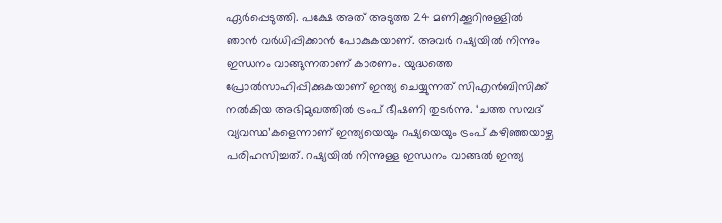ഏര്‍പ്പെടുത്തി. പക്ഷേ അത് അടുത്ത 24 മണിക്കൂറിനുള്ളില്‍ ഞാന്‍ വര്‍ധിപ്പിക്കാന്‍ പോകുകയാണ്. അവര്‍ റഷ്യയില്‍ നിന്നും ഇന്ധനം വാങ്ങുന്നതാണ് കാരണം. യുദ്ധത്തെ പ്രോല്‍സാഹിപ്പിക്കുകയാണ് ഇന്ത്യ ചെയ്യുന്നത് സിഎന്‍ബിസിക്ക് നല്‍കിയ അഭിമുഖത്തില്‍ ട്രംപ് ഭീഷണി തുടര്‍ന്നു. ‘ചത്ത സമ്പദ് വ്യവസ്ഥ’കളെന്നാണ് ഇന്ത്യയെയും റഷ്യയെയും ട്രംപ് കഴിഞ്ഞയാഴ്ച പരിഹസിച്ചത്. റഷ്യയില്‍ നിന്നുള്ള ഇന്ധനം വാങ്ങല്‍ ഇന്ത്യ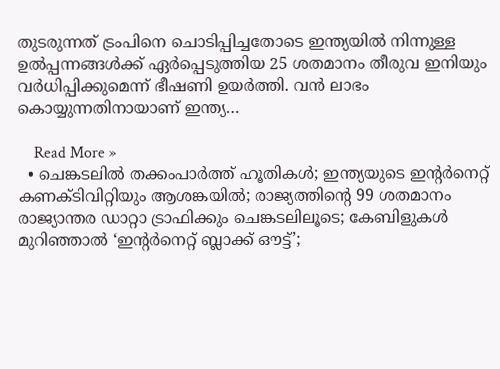തുടരുന്നത് ട്രംപിനെ ചൊടിപ്പിച്ചതോടെ ഇന്ത്യയില്‍ നിന്നുള്ള ഉല്‍പ്പന്നങ്ങള്‍ക്ക് ഏര്‍പ്പെടുത്തിയ 25 ശതമാനം തീരുവ ഇനിയും വര്‍ധിപ്പിക്കുമെന്ന് ഭീഷണി ഉയര്‍ത്തി. വന്‍ ലാഭം കൊയ്യുന്നതിനായാണ് ഇന്ത്യ…

    Read More »
  • ചെങ്കടലില്‍ തക്കംപാര്‍ത്ത് ഹൂതികള്‍; ഇന്ത്യയുടെ ഇന്റര്‍നെറ്റ് കണക്ടിവിറ്റിയും ആശങ്കയില്‍; രാജ്യത്തിന്റെ 99 ശതമാനം രാജ്യാന്തര ഡാറ്റാ ട്രാഫിക്കും ചെങ്കടലിലൂടെ; കേബിളുകള്‍ മുറിഞ്ഞാല്‍ ‘ഇന്റര്‍നെറ്റ് ബ്ലാക്ക് ഔട്ട്’;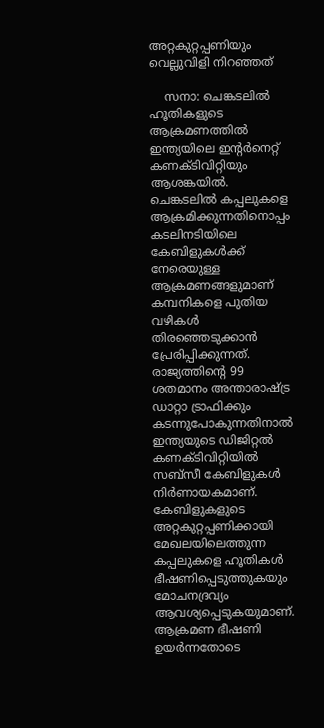അറ്റകുറ്റപ്പണിയും വെല്ലുവിളി നിറഞ്ഞത്

    സനാ: ചെങ്കടലില്‍ ഹൂതികളുടെ ആക്രമണത്തില്‍ ഇന്ത്യയിലെ ഇന്റര്‍നെറ്റ് കണക്ടിവിറ്റിയും ആശങ്കയില്‍. ചെങ്കടലില്‍ കപ്പലുകളെ ആക്രമിക്കുന്നതിനൊപ്പം കടലിനടിയിലെ കേബിളുകള്‍ക്ക് നേരെയുള്ള ആക്രമണങ്ങളുമാണ് കമ്പനികളെ പുതിയ വഴികള്‍ തിരഞ്ഞെടുക്കാന്‍ പ്രേരിപ്പിക്കുന്നത്. രാജ്യത്തിന്റെ 99 ശതമാനം അന്താരാഷ്ട്ര ഡാറ്റാ ട്രാഫിക്കും കടന്നുപോകുന്നതിനാല്‍ ഇന്ത്യയുടെ ഡിജിറ്റല്‍ കണക്ടിവിറ്റിയില്‍ സബ്‌സീ കേബിളുകള്‍ നിര്‍ണായകമാണ്. കേബിളുകളുടെ അറ്റകുറ്റപ്പണിക്കായി മേഖലയിലെത്തുന്ന കപ്പലുകളെ ഹൂതികള്‍ ഭീഷണിപ്പെടുത്തുകയും മോചനദ്രവ്യം ആവശ്യപ്പെടുകയുമാണ്. ആക്രമണ ഭീഷണി ഉയര്‍ന്നതോടെ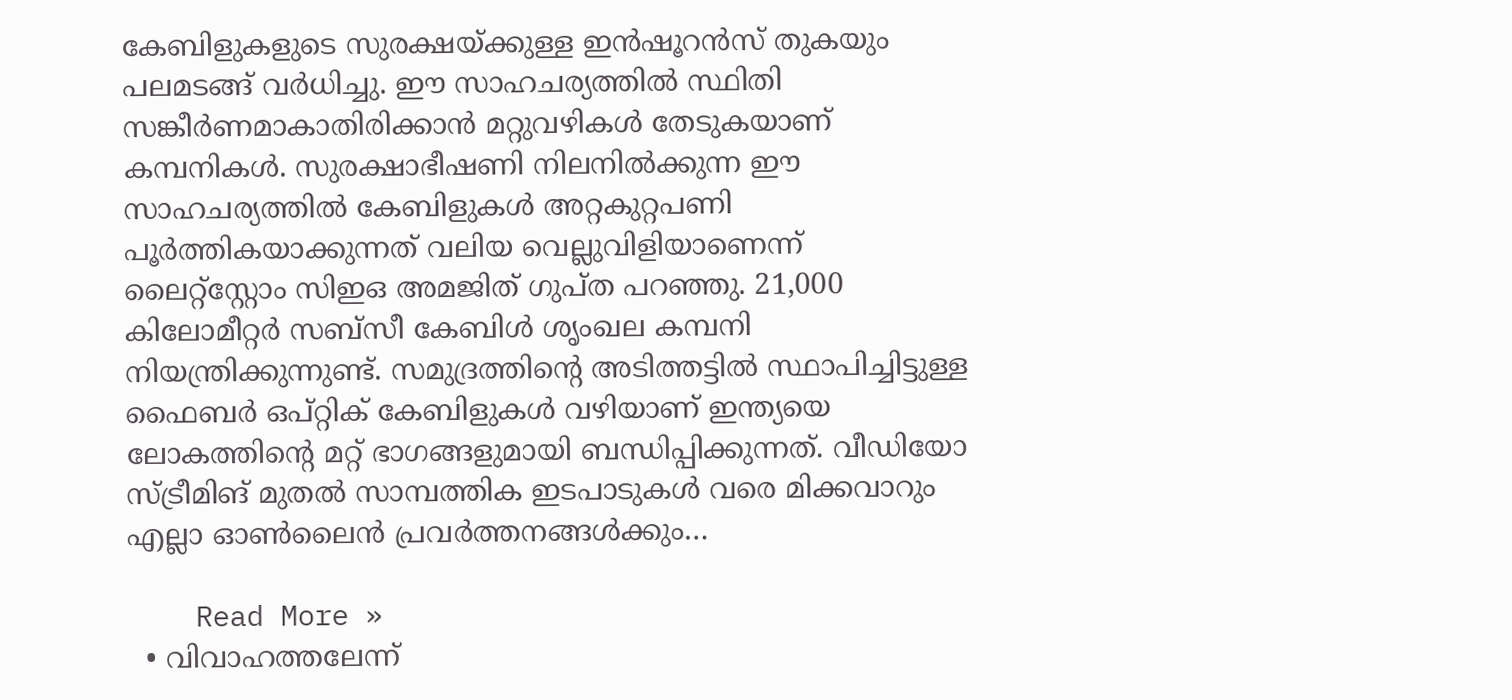കേബിളുകളുടെ സുരക്ഷയ്ക്കുള്ള ഇന്‍ഷൂറന്‍സ് തുകയും പലമടങ്ങ് വര്‍ധിച്ചു. ഈ സാഹചര്യത്തില്‍ സ്ഥിതി സങ്കീര്‍ണമാകാതിരിക്കാന്‍ മറ്റുവഴികള്‍ തേടുകയാണ് കമ്പനികള്‍. സുരക്ഷാഭീഷണി നിലനില്‍ക്കുന്ന ഈ സാഹചര്യത്തില്‍ കേബിളുകള്‍ അറ്റകുറ്റപണി പൂര്‍ത്തികയാക്കുന്നത് വലിയ വെല്ലുവിളിയാണെന്ന് ലൈറ്റ്സ്റ്റോം സിഇഒ അമജിത് ഗുപ്ത പറഞ്ഞു. 21,000 കിലോമീറ്റര്‍ സബ്‌സീ കേബിള്‍ ശൃംഖല കമ്പനി നിയന്ത്രിക്കുന്നുണ്ട്. സമുദ്രത്തിന്റെ അടിത്തട്ടില്‍ സ്ഥാപിച്ചിട്ടുള്ള ഫൈബര്‍ ഒപ്റ്റിക് കേബിളുകള്‍ വഴിയാണ് ഇന്ത്യയെ ലോകത്തിന്റെ മറ്റ് ഭാഗങ്ങളുമായി ബന്ധിപ്പിക്കുന്നത്. വീഡിയോ സ്ട്രീമിങ് മുതല്‍ സാമ്പത്തിക ഇടപാടുകള്‍ വരെ മിക്കവാറും എല്ലാ ഓണ്‍ലൈന്‍ പ്രവര്‍ത്തനങ്ങള്‍ക്കും…

    Read More »
  • വിവാഹത്തലേന്ന്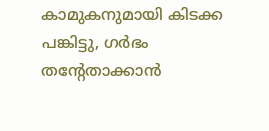കാമുകനുമായി കിടക്ക പങ്കിട്ടു, ഗര്‍ഭം തന്റേതാക്കാന്‍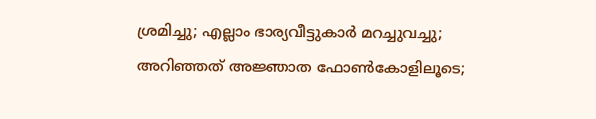ശ്രമിച്ചു; എല്ലാം ഭാര്യവീട്ടുകാര്‍ മറച്ചുവച്ചു; അറിഞ്ഞത് അജ്ഞാത ഫോണ്‍കോളിലൂടെ;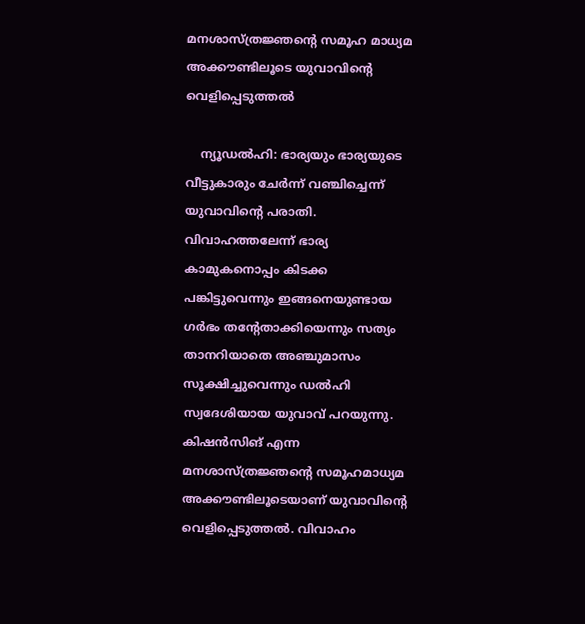മനശാസ്ത്രജ്ഞന്റെ സമൂഹ മാധ്യമ അക്കൗണ്ടിലൂടെ യുവാവിന്റെ വെളിപ്പെടുത്തല്‍

    ന്യൂഡല്‍ഹി: ഭാര്യയും ഭാര്യയുടെ വീട്ടുകാരും ചേര്‍ന്ന് വഞ്ചിച്ചെന്ന് യുവാവിന്‍റെ പരാതി. വിവാഹത്തലേന്ന് ഭാര്യ കാമുകനൊപ്പം കിടക്ക പങ്കിട്ടുവെന്നും ഇങ്ങനെയുണ്ടായ ഗര്‍ഭം തന്‍റേതാക്കിയെന്നും സത്യം താനറിയാതെ അഞ്ചുമാസം സൂക്ഷിച്ചുവെന്നും ഡല്‍ഹി സ്വദേശിയായ യുവാവ് പറയുന്നു. കിഷന്‍സിങ് എന്ന മനശാസ്ത്രജ്ഞന്‍റെ സമൂഹമാധ്യമ അക്കൗണ്ടിലൂടെയാണ് യുവാവിന്‍റെ വെളിപ്പെടുത്തല്‍. വിവാഹം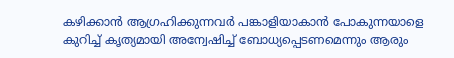കഴിക്കാന്‍ ആഗ്രഹിക്കുന്നവര്‍ പങ്കാളിയാകാന്‍ പോകുന്നയാളെ കുറിച്ച് കൃത്യമായി അന്വേഷിച്ച് ബോധ്യപ്പെടണമെന്നും ആരും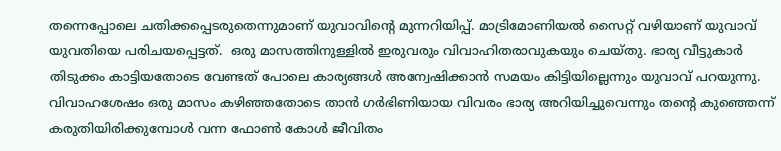തന്നെപ്പോലെ ചതിക്കപ്പെടരുതെന്നുമാണ് യുവാവിന്‍റെ മുന്നറിയിപ്പ്. മാട്രിമോണിയല്‍ സൈറ്റ് വഴിയാണ് യുവാവ് യുവതിയെ പരിചയപ്പെട്ടത്.  ഒരു മാസത്തിനുള്ളില്‍ ഇരുവരും വിവാഹിതരാവുകയും ചെയ്തു. ഭാര്യ വീട്ടുകാര്‍ തിടുക്കം കാട്ടിയതോടെ വേണ്ടത് പോലെ കാര്യങ്ങള്‍ അന്വേഷിക്കാന്‍ സമയം കിട്ടിയില്ലെന്നും യുവാവ് പറയുന്നു. വിവാഹശേഷം ഒരു മാസം കഴിഞ്ഞതോടെ താന്‍ ഗര്‍ഭിണിയായ വിവരം ഭാര്യ അറിയിച്ചുവെന്നും തന്‍റെ കുഞ്ഞെന്ന് കരുതിയിരിക്കുമ്പോള്‍ വന്ന ഫോണ്‍ കോള്‍ ജീവിതം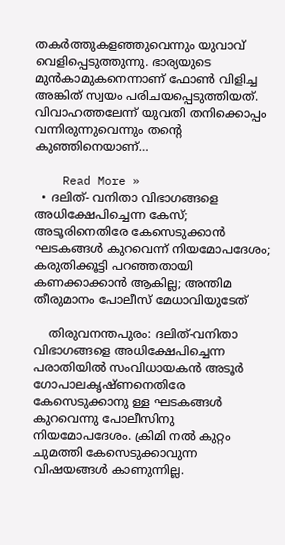തകര്‍ത്തുകളഞ്ഞുവെന്നും യുവാവ് വെളിപ്പെടുത്തുന്നു. ഭാര്യയുടെ മുന്‍കാമുകനെന്നാണ് ഫോണ്‍ വിളിച്ച അങ്കിത് സ്വയം പരിചയപ്പെടുത്തിയത്. വിവാഹത്തലേന്ന് യുവതി തനിക്കൊപ്പം വന്നിരുന്നുവെന്നും തന്‍റെ കുഞ്ഞിനെയാണ്…

    Read More »
  • ദലിത്- വനിതാ വിഭാഗങ്ങളെ അധിക്ഷേപിച്ചെന്ന കേസ്; അടൂരിനെതിരേ കേസെടുക്കാന്‍ ഘടകങ്ങള്‍ കുറവെന്ന് നിയമോപദേശം; കരുതിക്കൂട്ടി പറഞ്ഞതായി കണക്കാക്കാന്‍ ആകില്ല; അന്തിമ തീരുമാനം പോലീസ് മേധാവിയുടേത്

    തിരുവനന്തപുരം: ദലിത്-വനിതാ വിഭാഗങ്ങളെ അധിക്ഷേപിച്ചെന്ന പരാതിയില്‍ സംവിധായകന്‍ അടൂര്‍ ഗോപാലകൃഷ്ണനെതിരേ കേസെടുക്കാനു ള്ള ഘടകങ്ങള്‍ കുറവെന്നു പോലീസിനു നിയമോപദേശം. ക്രിമി നല്‍ കുറ്റം ചുമത്തി കേസെടുക്കാവുന്ന വിഷയങ്ങള്‍ കാണുന്നില്ല.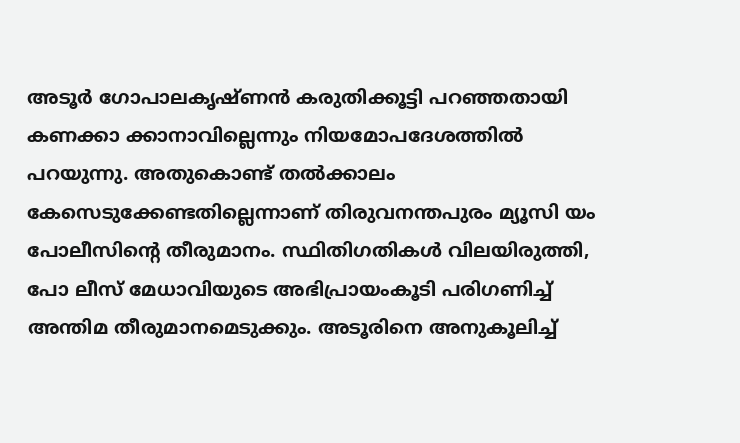അടൂര്‍ ഗോപാലകൃഷ്ണന്‍ കരുതിക്കൂട്ടി പറഞ്ഞതായി കണക്കാ ക്കാനാവില്ലെന്നും നിയമോപദേശത്തില്‍ പറയുന്നു. അതുകൊണ്ട് തല്‍ക്കാലം കേസെടുക്കേണ്ടതില്ലെന്നാണ് തിരുവനന്തപുരം മ്യൂസി യം പോലീസിന്റെ തീരുമാനം. സ്ഥിതിഗതികള്‍ വിലയിരുത്തി, പോ ലീസ് മേധാവിയുടെ അഭിപ്രായംകൂടി പരിഗണിച്ച് അന്തിമ തീരുമാനമെടുക്കും. അടൂരിനെ അനുകൂലിച്ച്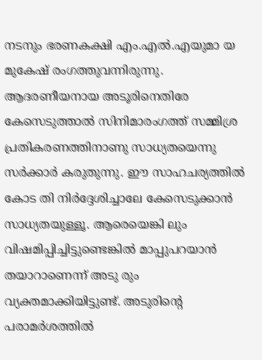നടനും ഭരണകക്ഷി എം.എല്‍.എയുമാ യ മുകേഷ് രംഗത്തുവന്നിരുന്നു. ആദരണീയനായ അടൂരിനെതിരേ കേസെടുത്താല്‍ സിനിമാരംഗത്ത് സമ്മിശ്ര പ്രതികരണത്തിനാണു സാധ്യതയെന്നു സര്‍ക്കാര്‍ കരുതുന്നു. ഈ സാഹചര്യത്തില്‍ കോട തി നിര്‍ദ്ദേശിച്ചാലേ കേസെടുക്കാന്‍ സാധ്യതയുള്ളൂ. ആരെയെങ്കി ലും വിഷമിപ്പിച്ചിട്ടുണ്ടെങ്കില്‍ മാപ്പുപറയാന്‍ തയാറാണെന്ന് അടു രും വ്യക്തമാക്കിയിട്ടുണ്ട്. അടുരിന്റെ പരാമര്‍ശത്തില്‍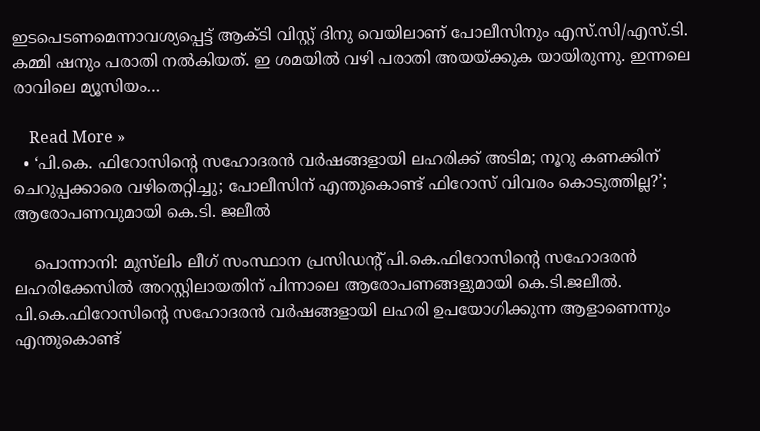ഇടപെടണമെന്നാവശ്യപ്പെട്ട് ആക്ടി വിസ്റ്റ് ദിനു വെയിലാണ് പോലീസിനും എസ്.സി/എസ്.ടി. കമ്മി ഷനും പരാതി നല്‍കിയത്. ഇ ശമയില്‍ വഴി പരാതി അയയ്ക്കുക യായിരുന്നു. ഇന്നലെ രാവിലെ മ്യൂസിയം…

    Read More »
  • ‘പി.കെ. ഫിറോസിന്റെ സഹോദരന്‍ വര്‍ഷങ്ങളായി ലഹരിക്ക് അടിമ; നൂറു കണക്കിന് ചെറുപ്പക്കാരെ വഴിതെറ്റിച്ചു; പോലീസിന് എന്തുകൊണ്ട്‌ ഫിറോസ് വിവരം കൊടുത്തില്ല?’; ആരോപണവുമായി കെ.ടി. ജലീല്‍

    പൊന്നാനി: മുസ്‍ലിം ലീഗ് സംസ്ഥാന പ്രസിഡന്‍റ് പി.കെ.ഫിറോസിന്‍റെ സഹോദരന്‍ ലഹരിക്കേസില്‍ അറസ്റ്റിലായതിന് പിന്നാലെ ആരോപണങ്ങളുമായി കെ.ടി.ജലീല്‍. പി.കെ.ഫിറോസിന്‍റെ സഹോദരന്‍ വര്‍ഷങ്ങളായി ലഹരി ഉപയോഗിക്കുന്ന ആളാണെന്നും എന്തുകൊണ്ട്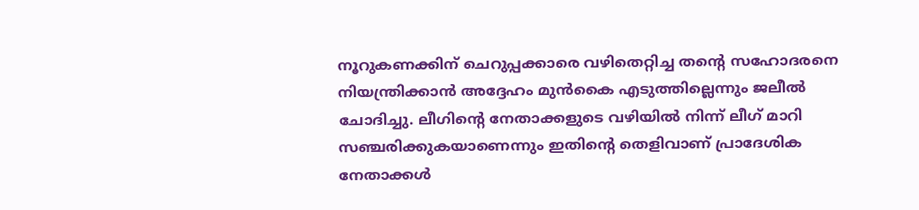നൂറുകണക്കിന് ചെറുപ്പക്കാരെ വഴിതെറ്റിച്ച തന്‍റെ സഹോദരനെ നിയന്ത്രിക്കാന്‍ അദ്ദേഹം മുന്‍കൈ എടുത്തില്ലെന്നും ജലീല്‍ ചോദിച്ചു. ലീഗിന്‍റെ നേതാക്കളുടെ വഴിയില്‍ നിന്ന് ലീഗ് മാറി സഞ്ചരിക്കുകയാണെന്നും ഇതിന്‍റെ തെളിവാണ് പ്രാദേശിക നേതാക്കള്‍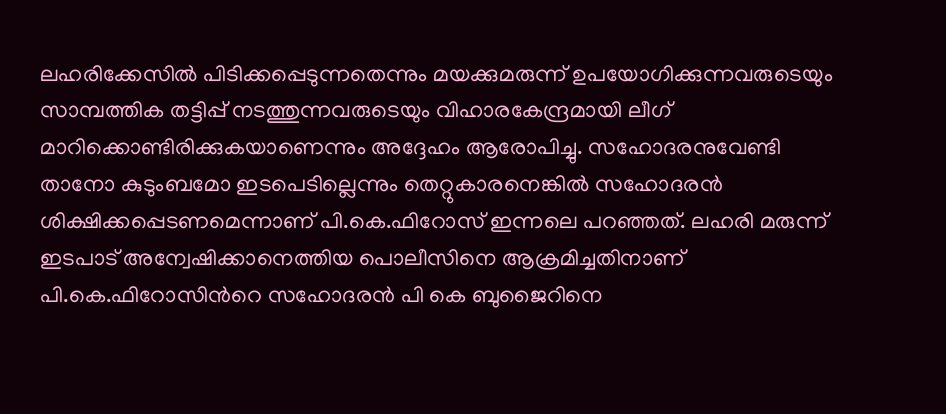ലഹരിക്കേസില്‍ പിടിക്കപ്പെടുന്നതെന്നും മയക്കുമരുന്ന് ഉപയോഗിക്കുന്നവരുടെയും സാമ്പത്തിക തട്ടിപ്പ് നടത്തുന്നവരുടെയും വിഹാരകേന്ദ്രമായി ലീഗ് മാറിക്കൊണ്ടിരിക്കുകയാണെന്നും അദ്ദേഹം ആരോപിച്ചു. സഹോദരനുവേണ്ടി താനോ കുടുംബമോ ഇടപെടില്ലെന്നും തെറ്റുകാരനെങ്കില്‍ സഹോദരന്‍ ശിക്ഷിക്കപ്പെടണമെന്നാണ് പി.കെ.ഫിറോസ് ഇന്നലെ പറഞ്ഞത്. ലഹരി മരുന്ന് ഇടപാട് അന്വേഷിക്കാനെത്തിയ പൊലീസിനെ ആക്രമിച്ചതിനാണ് പി.കെ.ഫിറോസിന്‍റെ സഹോദരന്‍ പി കെ ബുജൈറിനെ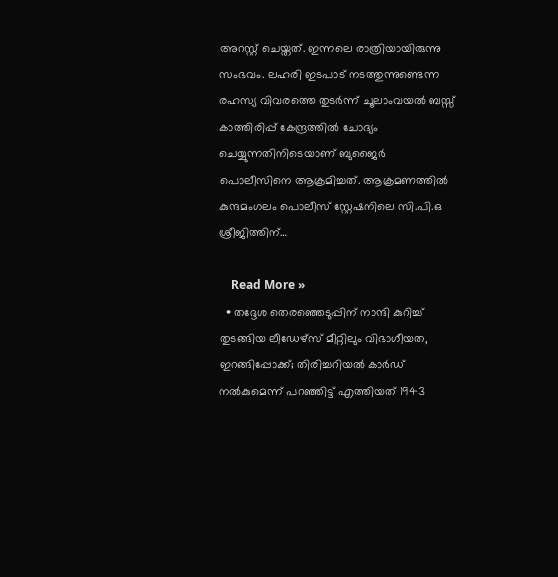അറസ്റ്റ് ചെയ്തത്. ഇന്നലെ രാത്രിയായിരുന്നു സംഭവം. ലഹരി ഇടപാട് നടത്തുന്നുണ്ടെന്ന രഹസ്യ വിവരത്തെ തുടർന്ന് ചൂലാംവയൽ ബസ്സ് കാത്തിരിപ്പ് കേന്ദ്രത്തിൽ ചോദ്യം ചെയ്യുന്നതിനിടെയാണ് ബുജൈർ പൊലീസിനെ ആക്രമിച്ചത്. ആക്രമണത്തിൽ കുന്ദമംഗലം പൊലീസ് സ്റ്റേഷനിലെ സി.പി.ഒ ശ്രീജിത്തിന്…

    Read More »
  • തദ്ദേശ തെരഞ്ഞെടുപ്പിന് നാന്ദി കുറിച്ച് തുടങ്ങിയ ലീഡേഴ്‌സ് മീറ്റിലും വിഭാഗീയത, ഇറങ്ങിപ്പോക്ക്; തിരിച്ചറിയല്‍ കാര്‍ഡ് നല്‍കുമെന്ന് പറഞ്ഞിട്ട് എത്തിയത് 1943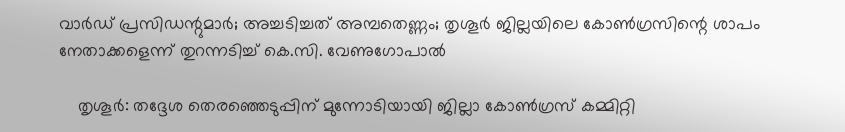വാര്‍ഡ് പ്രസിഡന്റുമാര്‍; അച്ചടിച്ചത് അമ്പതെണ്ണം; തൃശൂര്‍ ജില്ലയിലെ കോണ്‍ഗ്രസിന്റെ ശാപം നേതാക്കളെന്ന് തുറന്നടിച്ച് കെ.സി. വേണുഗോപാല്‍

    തൃശൂര്‍: തദ്ദേശ തെരഞ്ഞെടുപ്പിന് മുന്നോടിയായി ജില്ലാ കോണ്‍ഗ്രസ് കമ്മിറ്റി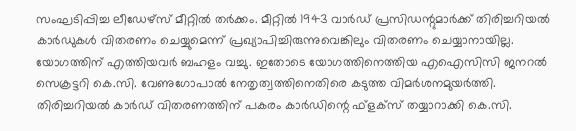സംഘടിപ്പിച്ച ലീഡേഴ്‌സ് മീറ്റില്‍ തര്‍ക്കം. മീറ്റില്‍ 1943 വാര്‍ഡ് പ്രസിഡന്റുമാര്‍ക്ക് തിരിച്ചറിയല്‍ കാര്‍ഡുകള്‍ വിതരണം ചെയ്യുമെന്ന് പ്രഖ്യാപിച്ചിരുന്നുവെങ്കിലും വിതരണം ചെയ്യാനായില്ല. യോഗത്തിന് എത്തിയവര്‍ ബഹളം വച്ചു. ഇതോടെ യോഗത്തിനെത്തിയ എഐസിസി ജനറല്‍ സെക്രട്ടറി കെ.സി. വേണുഗോപാല്‍ നേതൃത്വത്തിനെതിരെ കടുത്ത വിമര്‍ശനമുയര്‍ത്തി. തിരിച്ചറിയല്‍ കാര്‍ഡ് വിതരണത്തിന് പകരം കാര്‍ഡിന്റെ ഫ്‌ളക്‌സ് തയ്യാറാക്കി കെ.സി.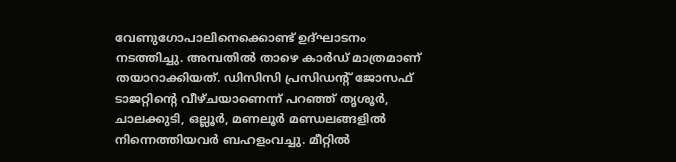വേണുഗോപാലിനെക്കൊണ്ട് ഉദ്ഘാടനം നടത്തിച്ചു. അമ്പതില്‍ താഴെ കാര്‍ഡ് മാത്രമാണ് തയാറാക്കിയത്. ഡിസിസി പ്രസിഡന്റ് ജോസഫ് ടാജറ്റിന്റെ വീഴ്ചയാണെന്ന് പറഞ്ഞ് തൃശൂര്‍, ചാലക്കുടി, ഒല്ലൂര്‍, മണലൂര്‍ മണ്ഡലങ്ങളില്‍ നിന്നെത്തിയവര്‍ ബഹളംവച്ചു. മീറ്റില്‍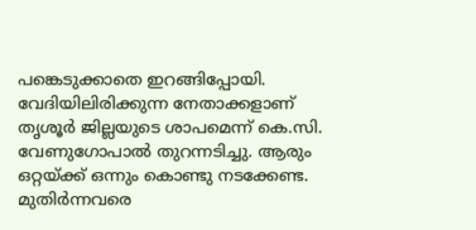പങ്കെടുക്കാതെ ഇറങ്ങിപ്പോയി. വേദിയിലിരിക്കുന്ന നേതാക്കളാണ് തൃശൂര്‍ ജില്ലയുടെ ശാപമെന്ന് കെ.സി. വേണുഗോപാല്‍ തുറന്നടിച്ചു. ആരും ഒറ്റയ്ക്ക് ഒന്നും കൊണ്ടു നടക്കേണ്ട. മുതിര്‍ന്നവരെ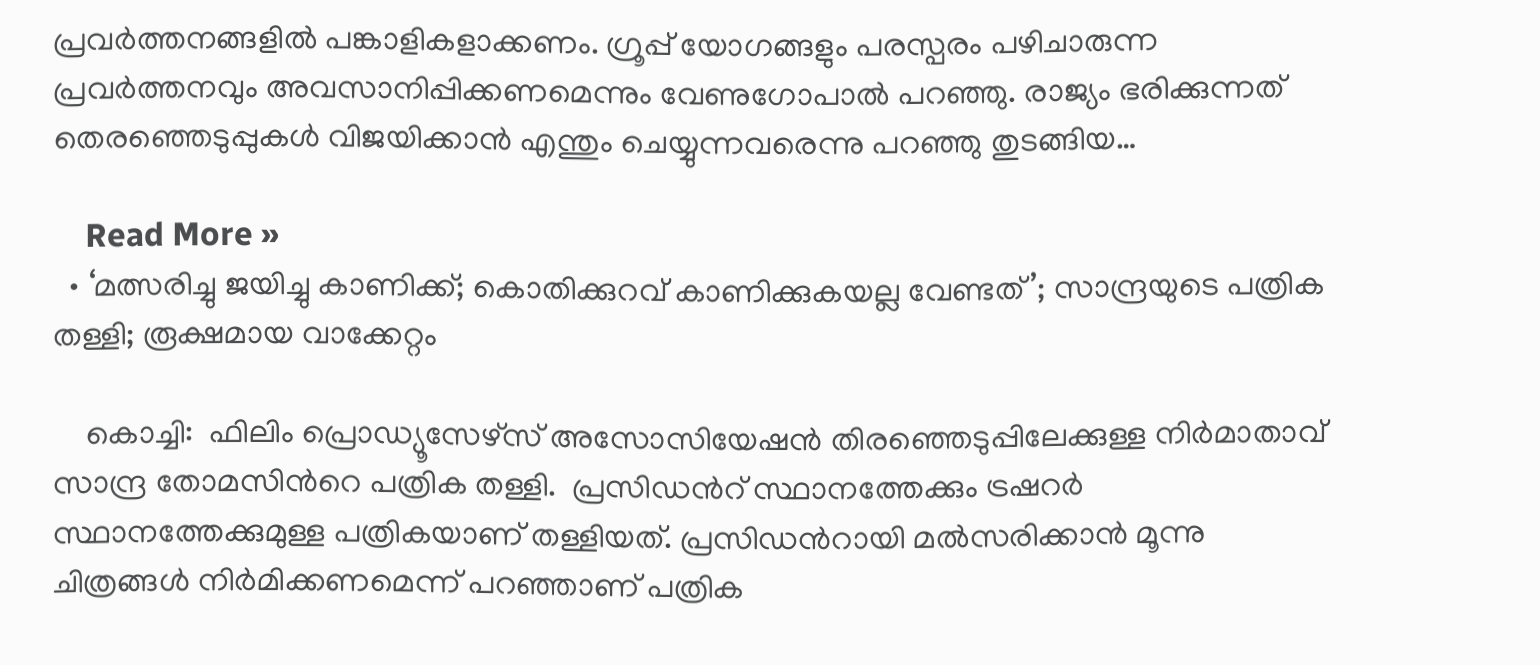പ്രവര്‍ത്തനങ്ങളില്‍ പങ്കാളികളാക്കണം. ഗ്രൂപ്പ് യോഗങ്ങളും പരസ്പരം പഴിചാരുന്ന പ്രവര്‍ത്തനവും അവസാനിപ്പിക്കണമെന്നും വേണുഗോപാല്‍ പറഞ്ഞു. രാജ്യം ഭരിക്കുന്നത് തെരഞ്ഞെടുപ്പുകള്‍ വിജയിക്കാന്‍ എന്തും ചെയ്യുന്നവരെന്നു പറഞ്ഞു തുടങ്ങിയ…

    Read More »
  • ‘മത്സരിച്ചു ജയിച്ചു കാണിക്ക്; കൊതിക്കുറവ് കാണിക്കുകയല്ല വേണ്ടത്’; സാന്ദ്രയുടെ പത്രിക തള്ളി; രൂക്ഷമായ വാക്കേറ്റം

    കൊച്ചി:  ഫിലിം പ്രൊഡ്യൂസേഴ്സ് അസോസിയേഷന്‍ തിരഞ്ഞെടുപ്പിലേക്കുള്ള നിര്‍മാതാവ് സാന്ദ്ര തോമസിന്‍റെ പത്രിക തള്ളി.  പ്രസിഡന്‍റ് സ്ഥാനത്തേക്കും ട്രഷറര്‍ സ്ഥാനത്തേക്കുമുള്ള പത്രികയാണ് തള്ളിയത്. പ്രസിഡന്‍റായി മല്‍സരിക്കാന്‍ മൂന്നു ചിത്രങ്ങള്‍ നിര്‍മിക്കണമെന്ന് പറഞ്ഞാണ് പത്രിക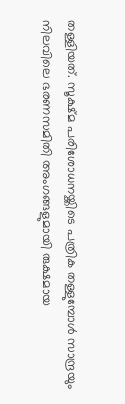തള്ളിയത്. സൂക്ഷ്മ പരിശോധനയ്ക്കിടെ പത്രിക തള്ളുമ്പോൾ സാന്ദ്രയും നിലവിലെ ഭരണസമിതി അംഗങ്ങളുമായി രുക്ഷമായ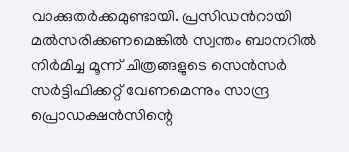വാക്കുതർക്കമുണ്ടായി. പ്രസിഡന്‍റായി മൽസരിക്കണമെങ്കിൽ സ്വന്തം ബാനറിൽ നിർമിച്ച മൂന്ന് ചിത്രങ്ങളുടെ സെൻസർ സർട്ടിഫിക്കറ്റ് വേണമെന്നും സാന്ദ്ര പ്രൊഡക്ഷൻസിന്റെ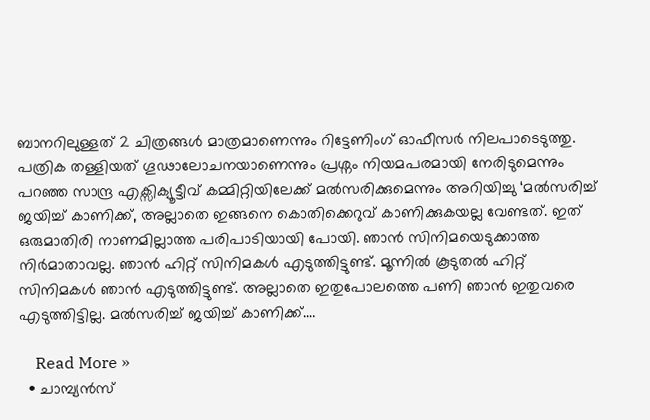ബാനറിലുള്ളത് 2 ചിത്രങ്ങൾ മാത്രമാണെന്നും റിട്ടേണിംഗ് ഓഫീസർ നിലപാടെടുത്തു. പത്രിക തള്ളിയത് ഗൂഢാലോചനയാണെന്നും പ്രശ്നം നിയമപരമായി നേരിടുമെന്നും പറഞ്ഞ സാന്ദ്ര എക്സിക്യൂട്ടീവ് കമ്മിറ്റിയിലേക്ക് മൽസരിക്കുമെന്നും അറിയിച്ചു ‘മല്‍സരിച്ച് ജയിച്ച് കാണിക്ക്, അല്ലാതെ ഇങ്ങനെ കൊതിക്കെറുവ് കാണിക്കുകയല്ല വേണ്ടത്. ഇത് ഒരുമാതിരി നാണമില്ലാത്ത പരിപാടിയായി പോയി. ഞാന്‍ സിനിമയെടുക്കാത്ത നിര്‍മാതാവല്ല. ഞാന്‍ ഹിറ്റ് സിനിമകള്‍ എടുത്തിട്ടുണ്ട്. മൂന്നില്‍ കൂടുതല്‍ ഹിറ്റ് സിനിമകള്‍ ഞാന്‍ എടുത്തിട്ടുണ്ട്. അല്ലാതെ ഇതുപോലത്തെ പണി ഞാന്‍ ഇതുവരെ എടുത്തിട്ടില്ല. മല്‍സരിച്ച് ജയിച്ച് കാണിക്ക്.…

    Read More »
  • ചാമ്പ്യന്‍സ്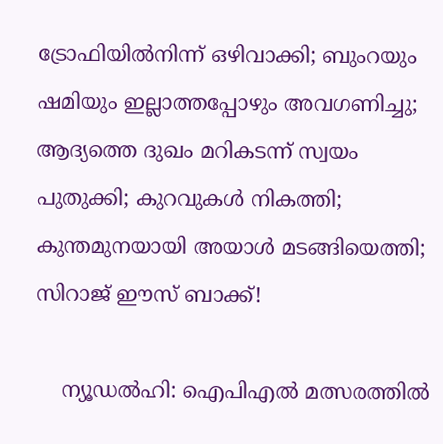ട്രോഫിയില്‍നിന്ന് ഒഴിവാക്കി; ബുംറയും ഷമിയും ഇല്ലാത്തപ്പോഴും അവഗണിച്ചു; ആദ്യത്തെ ദുഖം മറികടന്ന് സ്വയം പുതുക്കി; കുറവുകള്‍ നികത്തി; കുന്തമുനയായി അയാള്‍ മടങ്ങിയെത്തി; സിറാജ് ഈസ് ബാക്ക്!

    ന്യൂഡല്‍ഹി: ഐപിഎല്‍ മത്സരത്തില്‍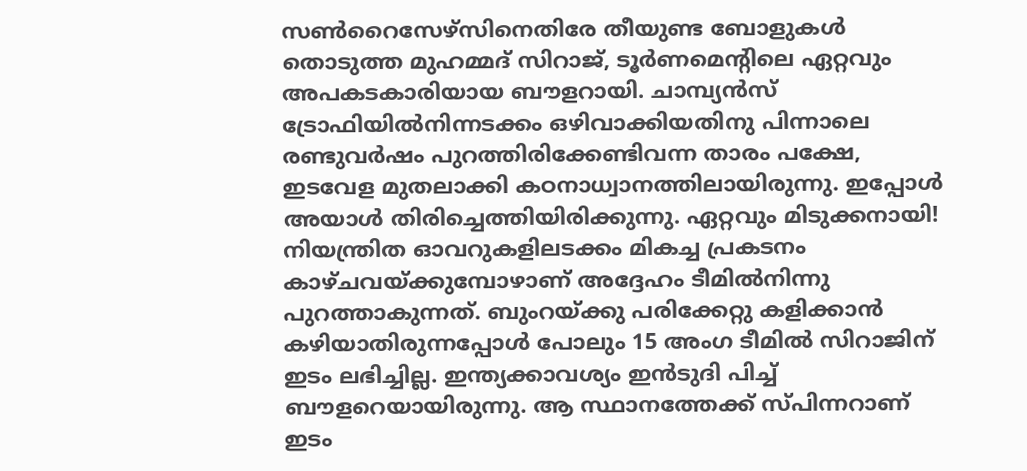സണ്‍റൈസേഴ്‌സിനെതിരേ തീയുണ്ട ബോളുകള്‍ തൊടുത്ത മുഹമ്മദ് സിറാജ്, ടൂര്‍ണമെന്റിലെ ഏറ്റവും അപകടകാരിയായ ബൗളറായി. ചാമ്പ്യന്‍സ് ട്രോഫിയില്‍നിന്നടക്കം ഒഴിവാക്കിയതിനു പിന്നാലെ രണ്ടുവര്‍ഷം പുറത്തിരിക്കേണ്ടിവന്ന താരം പക്ഷേ, ഇടവേള മുതലാക്കി കഠനാധ്വാനത്തിലായിരുന്നു. ഇപ്പോള്‍ അയാള്‍ തിരിച്ചെത്തിയിരിക്കുന്നു. ഏറ്റവും മിടുക്കനായി! നിയന്ത്രിത ഓവറുകളിലടക്കം മികച്ച പ്രകടനം കാഴ്ചവയ്ക്കുമ്പോഴാണ് അദ്ദേഹം ടീമില്‍നിന്നു പുറത്താകുന്നത്. ബുംറയ്ക്കു പരിക്കേറ്റു കളിക്കാന്‍ കഴിയാതിരുന്നപ്പോള്‍ പോലും 15 അംഗ ടീമില്‍ സിറാജിന് ഇടം ലഭിച്ചില്ല. ഇന്ത്യക്കാവശ്യം ഇന്‍ടുദി പിച്ച് ബൗളറെയായിരുന്നു. ആ സ്ഥാനത്തേക്ക് സ്പിന്നറാണ് ഇടം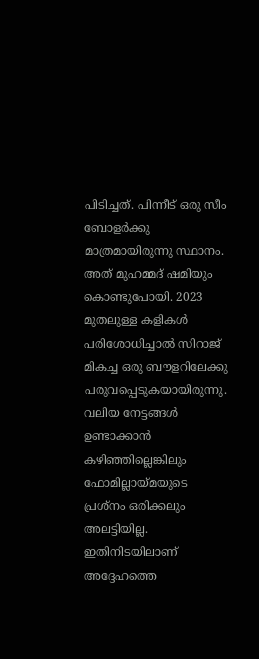പിടിച്ചത്. പിന്നീട് ഒരു സീം ബോളര്‍ക്കു മാത്രമായിരുന്നു സ്ഥാനം. അത് മുഹമ്മദ് ഷമിയും കൊണ്ടുപോയി. 2023 മുതലുള്ള കളികള്‍ പരിശോധിച്ചാല്‍ സിറാജ് മികച്ച ഒരു ബൗളറിലേക്കു പരുവപ്പെടുകയായിരുന്നു. വലിയ നേട്ടങ്ങള്‍ ഉണ്ടാക്കാന്‍ കഴിഞ്ഞില്ലെങ്കിലും ഫോമില്ലായ്മയുടെ പ്രശ്‌നം ഒരിക്കലും അലട്ടിയില്ല. ഇതിനിടയിലാണ് അദ്ദേഹത്തെ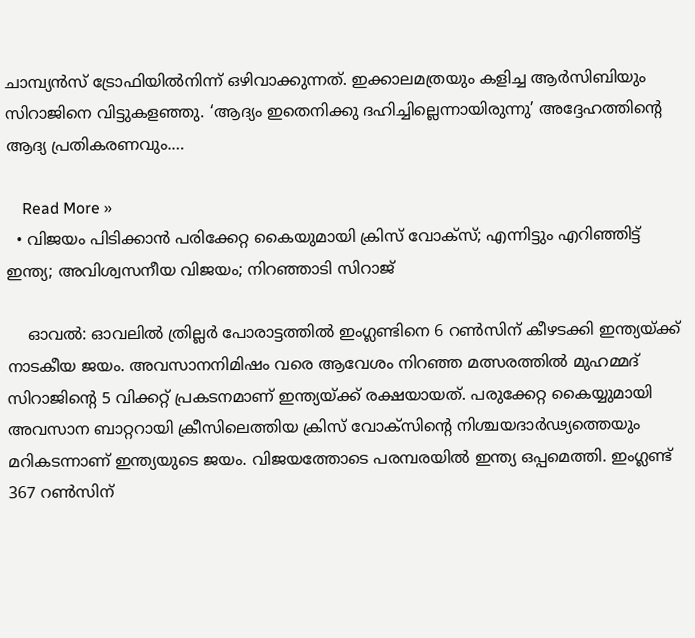ചാമ്പ്യന്‍സ് ട്രോഫിയില്‍നിന്ന് ഒഴിവാക്കുന്നത്. ഇക്കാലമത്രയും കളിച്ച ആര്‍സിബിയും സിറാജിനെ വിട്ടുകളഞ്ഞു. ‘ആദ്യം ഇതെനിക്കു ദഹിച്ചില്ലെന്നായിരുന്നു’ അദ്ദേഹത്തിന്റെ ആദ്യ പ്രതികരണവും.…

    Read More »
  • വിജയം പിടിക്കാന്‍ പരിക്കേറ്റ കൈയുമായി ക്രിസ് വോക്‌സ്; എന്നിട്ടും എറിഞ്ഞിട്ട് ഇന്ത്യ; അവിശ്വസനീയ വിജയം; നിറഞ്ഞാടി സിറാജ്‌

    ഓവല്‍: ഓവലില്‍ ത്രില്ലര്‍ പോരാട്ടത്തില്‍ ഇംഗ്ലണ്ടിനെ 6 റണ്‍സിന് കീഴടക്കി ഇന്ത്യയ്ക്ക് നാടകീയ ജയം. അവസാനനിമിഷം വരെ ആവേശം നിറ‍ഞ്ഞ മത്സരത്തില്‍ മുഹമ്മദ് സിറാജിന്‍റെ 5 വിക്കറ്റ് പ്രകടനമാണ് ഇന്ത്യയ്ക്ക് രക്ഷയായത്. പരുക്കേറ്റ കൈയ്യുമായി അവസാന ബാറ്ററായി ക്രീസിലെത്തിയ ക്രിസ് വോക്സിന്‍റെ നിശ്ചയദാര്‍ഢ്യത്തെയും മറികടന്നാണ് ഇന്ത്യയുടെ ജയം. വിജയത്തോടെ പരമ്പരയില്‍ ഇന്ത്യ ഒപ്പമെത്തി. ഇംഗ്ലണ്ട് 367 റണ്‍സിന്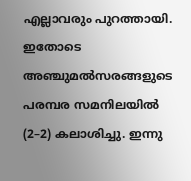എല്ലാവരും പുറത്തായി. ഇതോടെ അഞ്ചുമല്‍സരങ്ങളുടെ പരമ്പര സമനിലയില്‍ (2–2) കലാശിച്ചു. ഇന്നു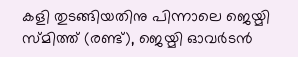കളി തുടങ്ങിയതിനു പിന്നാലെ ജെയ്മി സ്മിത്ത് (രണ്ട്), ജെയ്മി ഓവര്‍ടൻ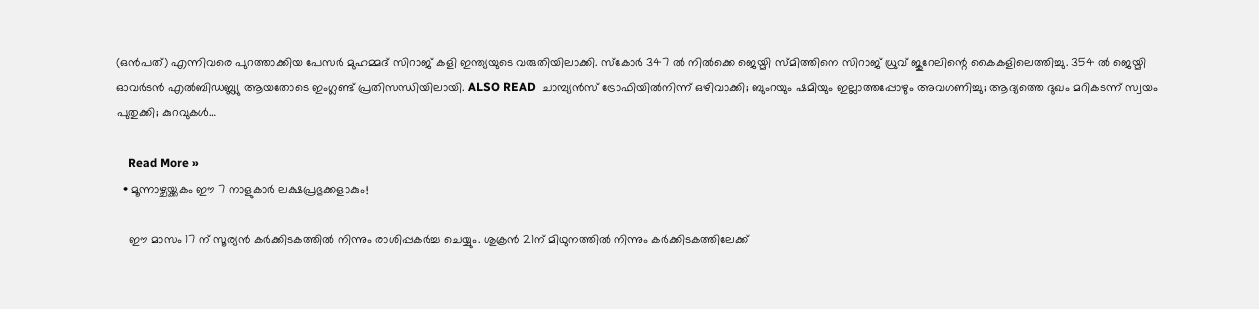(ഒൻപത്) എന്നിവരെ പുറത്താക്കിയ പേസർ മുഹമ്മദ് സിറാജ് കളി ഇന്ത്യയുടെ വരുതിയിലാക്കി. സ്കോർ 347 ൽ നിൽക്കെ ജെയ്മി സ്മിത്തിനെ സിറാജ് ധ്രുവ് ജുറേലിന്റെ കൈകളിലെത്തിച്ചു. 354 ൽ ജെയ്മി ഓവര്‍ടൻ എൽബിഡബ്ല്യു ആയതോടെ ഇംഗ്ലണ്ട് പ്രതിസന്ധിയിലായി. ALSO READ  ചാമ്പ്യന്‍സ് ട്രോഫിയില്‍നിന്ന് ഒഴിവാക്കി; ബുംറയും ഷമിയും ഇല്ലാത്തപ്പോഴും അവഗണിച്ചു; ആദ്യത്തെ ദുഖം മറികടന്ന് സ്വയം പുതുക്കി; കുറവുകള്‍…

    Read More »
  • മൂന്നാഴ്ചയ്ക്കകം ഈ 7 നാളുകാര്‍ ലക്ഷപ്രഭുക്കളാകും!

    ഈ മാസം 17 ന് സൂര്യന്‍ കര്‍ക്കിടകത്തില്‍ നിന്നും രാശിപ്പകര്‍ച്ച ചെയ്യും. ശുക്രന്‍ 21ന് മിഥുനത്തില്‍ നിന്നും കര്‍ക്കിടകത്തിലേക്ക്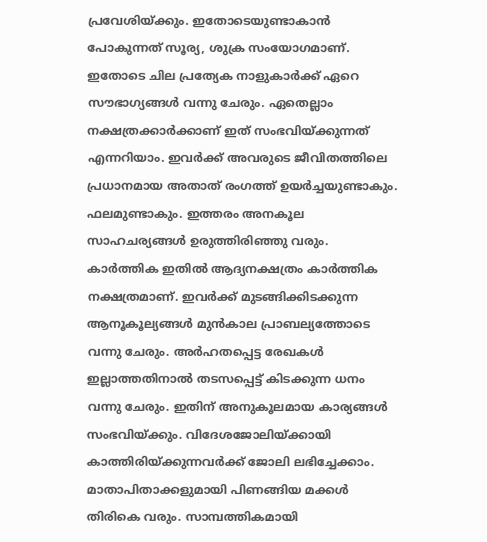പ്രവേശിയ്ക്കും. ഇതോടെയുണ്ടാകാന്‍ പോകുന്നത് സൂര്യ, ശുക്ര സംയോഗമാണ്. ഇതോടെ ചില പ്രത്യേക നാളുകാര്‍ക്ക് ഏറെ സൗഭാഗ്യങ്ങള്‍ വന്നു ചേരും. ഏതെല്ലാം നക്ഷത്രക്കാര്‍ക്കാണ് ഇത് സംഭവിയ്ക്കുന്നത് എന്നറിയാം. ഇവര്‍ക്ക് അവരുടെ ജീവിതത്തിലെ പ്രധാനമായ അതാത് രംഗത്ത് ഉയര്‍ച്ചയുണ്ടാകും. ഫലമുണ്ടാകും. ഇത്തരം അനകൂല സാഹചര്യങ്ങള്‍ ഉരുത്തിരിഞ്ഞു വരും. കാര്‍ത്തിക ഇതില്‍ ആദ്യനക്ഷത്രം കാര്‍ത്തിക നക്ഷത്രമാണ്. ഇവര്‍ക്ക് മുടങ്ങിക്കിടക്കുന്ന ആനൂകൂല്യങ്ങള്‍ മുന്‍കാല പ്രാബല്യത്തോടെ വന്നു ചേരും. അര്‍ഹതപ്പെട്ട രേഖകള്‍ ഇല്ലാത്തതിനാല്‍ തടസപ്പെട്ട് കിടക്കുന്ന ധനം വന്നു ചേരും. ഇതിന് അനുകൂലമായ കാര്യങ്ങള്‍ സംഭവിയ്ക്കും. വിദേശജോലിയ്ക്കായി കാത്തിരിയ്ക്കുന്നവര്‍ക്ക് ജോലി ലഭിച്ചേക്കാം. മാതാപിതാക്കളുമായി പിണങ്ങിയ മക്കള്‍ തിരികെ വരും. സാമ്പത്തികമായി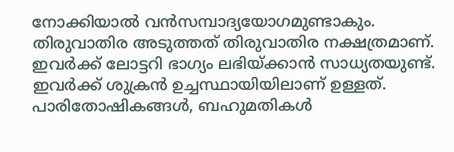നോക്കിയാല്‍ വന്‍സമ്പാദ്യയോഗമുണ്ടാകും. തിരുവാതിര അടുത്തത് തിരുവാതിര നക്ഷത്രമാണ്. ഇവര്‍ക്ക് ലോട്ടറി ഭാഗ്യം ലഭിയ്ക്കാന്‍ സാധ്യതയുണ്ട്. ഇവര്‍ക്ക് ശുക്രന്‍ ഉച്ചസ്ഥായിയിലാണ് ഉള്ളത്. പാരിതോഷികങ്ങള്‍, ബഹുമതികള്‍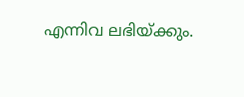എന്നിവ ലഭിയ്ക്കും.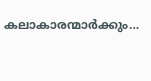കലാകാരന്മാര്‍ക്കും…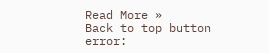Read More »
Back to top button
error: